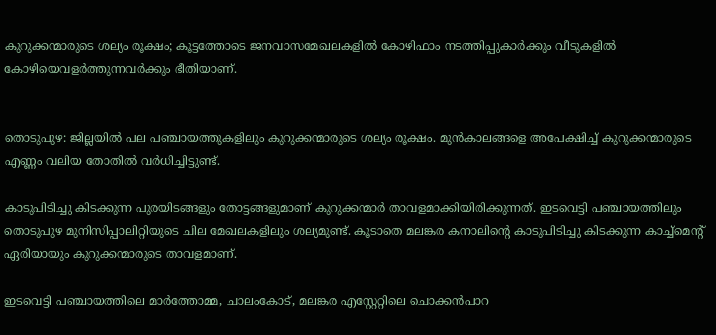കുറുക്കന്മാരുടെ ശല്യം രൂക്ഷം; കൂട്ടത്തോടെ ജനവാസമേഖലകളില്‍ കോഴിഫാം നടത്തിപ്പുകാർക്കും വീടുകളിൽ കോഴിയെവളർത്തുന്നവർക്കും ഭീതിയാണ്.


തൊടുപുഴ: ജില്ലയില്‍ പല പഞ്ചായത്തുകളിലും കുറുക്കന്മാരുടെ ശല്യം രൂക്ഷം. മുൻകാലങ്ങളെ അപേക്ഷിച്ച്‌ കുറുക്കന്മാരുടെ എണ്ണം വലിയ തോതില്‍ വർധിച്ചിട്ടുണ്ട്.

കാടുപിടിച്ചു കിടക്കുന്ന പുരയിടങ്ങളും തോട്ടങ്ങളുമാണ് കുറുക്കന്മാർ താവളമാക്കിയിരിക്കുന്നത്. ഇടവെട്ടി പഞ്ചായത്തിലും തൊടുപുഴ മുനിസിപ്പാലിറ്റിയുടെ ചില മേഖലകളിലും ശല്യമുണ്ട്. കൂടാതെ മലങ്കര കനാലിന്‍റെ കാടുപിടിച്ചു കിടക്കുന്ന കാച്ച്‌മെന്‍റ് ഏരിയായും കുറുക്കന്മാരുടെ താവളമാണ്.

ഇടവെട്ടി പഞ്ചായത്തിലെ മാർത്തോമ്മ, ചാലംകോട്, മലങ്കര എസ്റ്റേറ്റിലെ ചൊക്കൻപാറ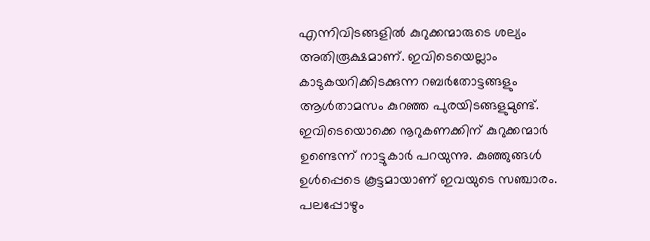എന്നിവിടങ്ങളില്‍ കുറുക്കന്മാരുടെ ശല്യം അതിരൂക്ഷമാണ്. ഇവിടെയെല്ലാം കാടുകയറിക്കിടക്കുന്ന റബർതോട്ടങ്ങളും ആള്‍താമസം കുറഞ്ഞ പുരയിടങ്ങളുമുണ്ട്. ഇവിടെയൊക്കെ നൂറുകണക്കിന് കുറുക്കന്മാർ ഉണ്ടെന്ന് നാട്ടുകാർ പറയുന്നു. കുഞ്ഞുങ്ങള്‍ ഉള്‍പ്പെടെ കൂട്ടമായാണ് ഇവയുടെ സഞ്ചാരം. പലപ്പോഴും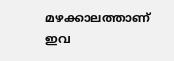മഴക്കാലത്താണ് ഇവ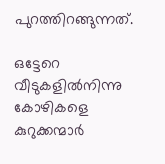പുറത്തിറങ്ങുന്നത്.

ഒട്ടേറെ വീടുകളില്‍നിന്നു കോഴികളെ കുറുക്കന്മാർ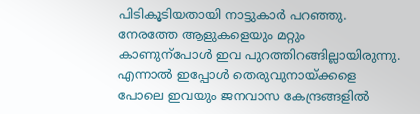പിടികൂടിയതായി നാട്ടുകാർ പറഞ്ഞു. നേരത്തേ ആളുകളെയും മറ്റും കാണുന്പോള്‍ ഇവ പുറത്തിറങ്ങില്ലായിരുന്നു. എന്നാല്‍ ഇപ്പോള്‍ തെരുവുനായ്ക്കളെ പോലെ ഇവയും ജനവാസ കേന്ദ്രങ്ങളില്‍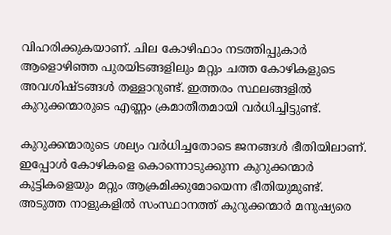വിഹരിക്കുകയാണ്. ചില കോഴിഫാം നടത്തിപ്പുകാർ ആളൊഴിഞ്ഞ പുരയിടങ്ങളിലും മറ്റും ചത്ത കോഴികളുടെ അവശിഷ്ടങ്ങള്‍ തള്ളാറുണ്ട്. ഇത്തരം സ്ഥലങ്ങളില്‍ കുറുക്കന്മാരുടെ എണ്ണം ക്രമാതീതമായി വർധിച്ചിട്ടുണ്ട്.

കുറുക്കന്മാരുടെ ശല്യം വർധിച്ചതോടെ ജനങ്ങള്‍ ഭീതിയിലാണ്. ഇപ്പോള്‍ കോഴികളെ കൊന്നൊടുക്കുന്ന കുറുക്കന്മാർ കുട്ടികളെയും മറ്റും ആക്രമിക്കുമോയെന്ന ഭീതിയുമുണ്ട്. അടുത്ത നാളുകളില്‍ സംസ്ഥാനത്ത് കുറുക്കന്മാർ മനുഷ്യരെ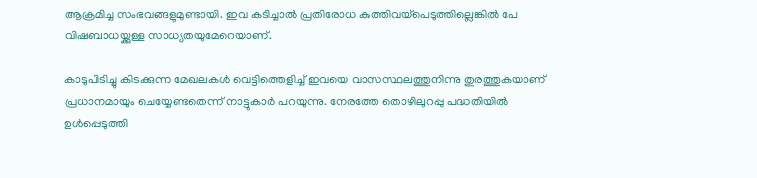ആക്രമിച്ച സംഭവങ്ങളുമുണ്ടായി. ഇവ കടിച്ചാല്‍ പ്രതിരോധ കുത്തിവയ്പെടുത്തില്ലെങ്കില്‍ പേ വിഷബാധയ്ക്കുള്ള സാധ്യതയുമേറെയാണ്.

കാടുപിടിച്ചു കിടക്കുന്ന മേഖലകള്‍ വെട്ടിത്തെളിച്ച്‌ ഇവയെ വാസസ്ഥലത്തുനിന്നു തുരത്തുകയാണ് പ്രധാനമായും ചെയ്യേണ്ടതെന്ന് നാട്ടുകാർ പറയുന്നു. നേരത്തേ തൊഴിലുറപ്പു പദ്ധതിയില്‍ ഉള്‍പ്പെടുത്തി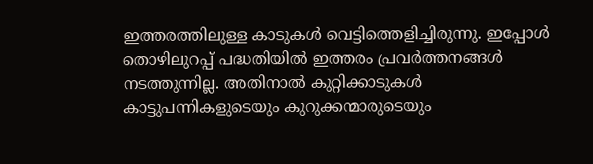ഇത്തരത്തിലുള്ള കാടുകള്‍ വെട്ടിത്തെളിച്ചിരുന്നു. ഇപ്പോള്‍ തൊഴിലുറപ്പ് പദ്ധതിയില്‍ ഇത്തരം പ്രവർത്തനങ്ങള്‍ നടത്തുന്നില്ല. അതിനാല്‍ കുറ്റിക്കാടുകള്‍ കാട്ടുപന്നികളുടെയും കുറുക്കന്മാരുടെയും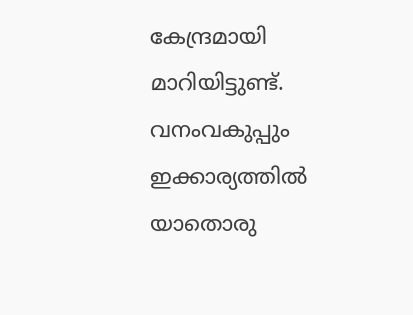കേന്ദ്രമായി മാറിയിട്ടുണ്ട്. വനംവകുപ്പും ഇക്കാര്യത്തില്‍ യാതൊരു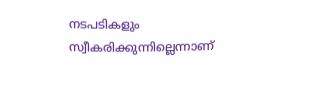നടപടികളും സ്വീകരിക്കുന്നില്ലെന്നാണ്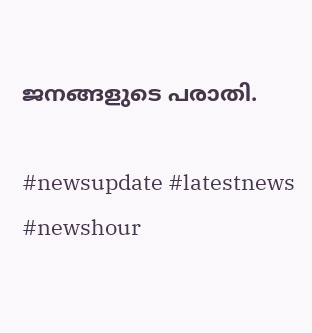ജനങ്ങളുടെ പരാതി.

#newsupdate #latestnews #newshour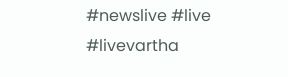#newslive #live #livevartha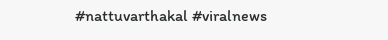#nattuvarthakal #viralnews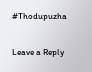#Thodupuzha

Leave a Reply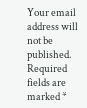Your email address will not be published. Required fields are marked *